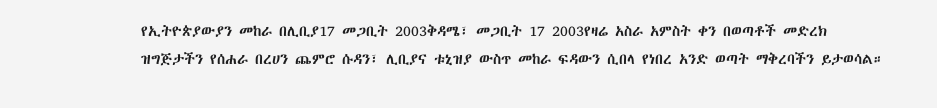የኢትዮጵያውያን መከራ በሊቢያ17 መጋቢት 2003ቅዳሜ፣ መጋቢት 17 2003የዛሬ አስራ አምስት ቀን በወጣቶች መድረክ ዝግጅታችን የሰሐራ በረሀን ጨምሮ ሱዳን፣ ሊቢያና ቱኒዝያ ውስጥ መከራ ፍዳውን ሲበላ የነበረ አንድ ወጣት ማቅረባችን ይታወሳል።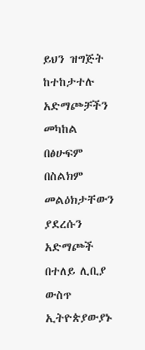ይህን ዝግጅት ከተከታተሉ አድማጮቻችን መካከል በፅሁፍም በስልክም መልዕክታቸውን ያደረሱን አድማጮች በተለይ ሊቢያ ውስጥ ኢትዮጵያውያኑ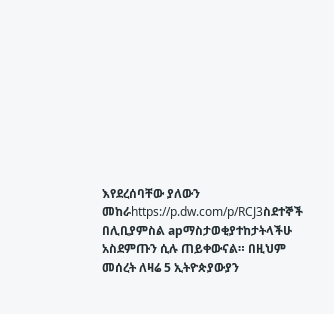እየደረሰባቸው ያለውን መከራhttps://p.dw.com/p/RCJ3ስደተኞች በሊቢያምስል apማስታወቂያተከታትላችሁ አስደምጡን ሲሉ ጠይቀውናል። በዚህም መሰረት ለዛሬ 5 ኢትዮጵያውያን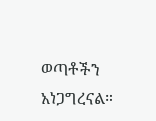ወጣቶችን አነጋግረናል።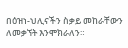በዕዝነ-ህሊናችን ስቃይ መከራቸውን ለመቃኘት እንሞክራለን።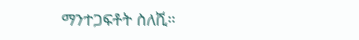ማንተጋፍቶት ስለሺ።